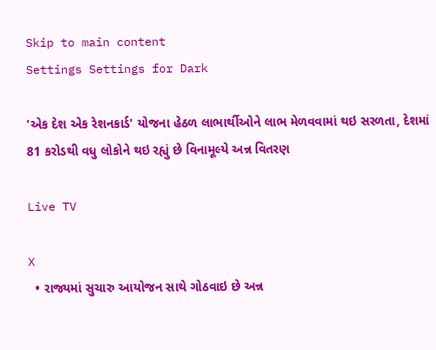Skip to main content
Settings Settings for Dark

'એક દેશ એક રેશનકાર્ડ' યોજના હેઠળ લાભાર્થીઓને લાભ મેળવવામાં થઇ સરળતા, દેશમાં 81 કરોડથી વધુ લોકોને થઇ રહ્યું છે વિનામૂલ્યે અન્ન વિતરણ

Live TV

X
  • રાજ્યમાં સુચારુ આયોજન સાથે ગોઠવાઇ છે અન્ન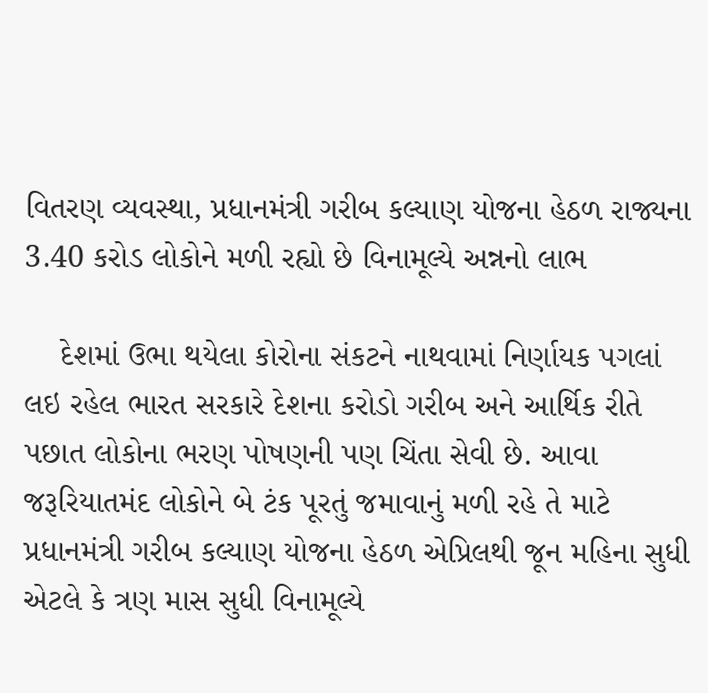વિતરણ વ્યવસ્થા, પ્રધાનમંત્રી ગરીબ કલ્યાણ યોજના હેઠળ રાજ્યના 3.40 કરોડ લોકોને મળી રહ્યો છે વિનામૂલ્યે અન્નનો લાભ

    દેશમાં ઉભા થયેલા કોરોના સંકટને નાથવામાં નિર્ણાયક પગલાં લઇ રહેલ ભારત સરકારે દેશના કરોડો ગરીબ અને આર્થિક રીતે પછાત લોકોના ભરણ પોષણની પણ ચિંતા સેવી છે. આવા જરૂરિયાતમંદ લોકોને બે ટંક પૂરતું જમાવાનું મળી રહે તે માટે પ્રધાનમંત્રી ગરીબ કલ્યાણ યોજના હેઠળ એપ્રિલથી જૂન મહિના સુધી એટલે કે ત્રણ માસ સુધી વિનામૂલ્યે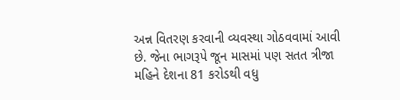અન્ન વિતરણ કરવાની વ્યવસ્થા ગોઠવવામાં આવી છે. જેના ભાગરૂપે જૂન માસમાં પણ સતત ત્રીજા મહિને દેશના 81 કરોડથી વધુ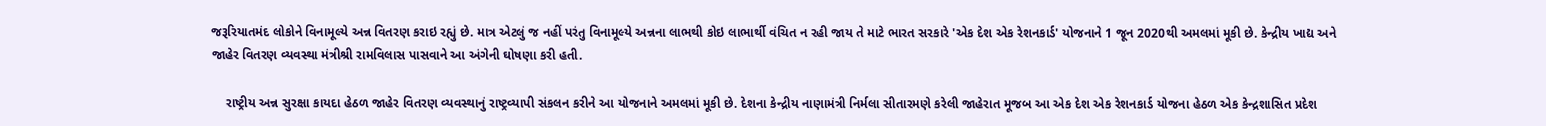જરૂરિયાતમંદ લોકોને વિનામૂલ્યે અન્ન વિતરણ કરાઇ રહ્યું છે. માત્ર એટલું જ નહીં પરંતુ વિનામૂલ્યે અન્નના લાભથી કોઇ લાભાર્થી વંચિત ન રહી જાય તે માટે ભારત સરકારે 'એક દેશ એક રેશનકાર્ડ' યોજનાને 1 જૂન 2020થી અમલમાં મૂકી છે. કેન્દ્રીય ખાદ્ય અને જાહેર વિતરણ વ્યવસ્થા મંત્રીશ્રી રામવિલાસ પાસવાને આ અંગેની ઘોષણા કરી હતી.

    રાષ્ટ્રીય અન્ન સુરક્ષા કાયદા હેઠળ જાહેર વિતરણ વ્યવસ્થાનું રાષ્ટ્રવ્યાપી સંકલન કરીને આ યોજનાને અમલમાં મૂકી છે. દેશના કેન્દ્રીય નાણામંત્રી નિર્મલા સીતારમણે કરેલી જાહેરાત મૂજબ આ એક દેશ એક રેશનકાર્ડ યોજના હેઠળ એક કેન્દ્રશાસિત પ્રદેશ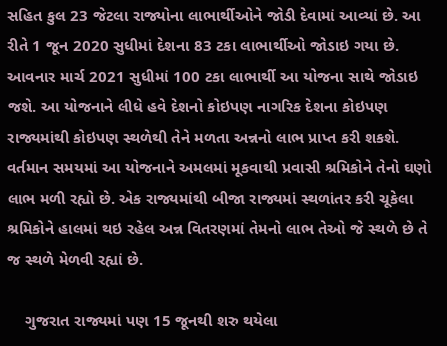સહિત કુલ 23 જેટલા રાજ્યોના લાભાર્થીઓને જોડી દેવામાં આવ્યાં છે. આ રીતે 1 જૂન 2020 સુધીમાં દેશના 83 ટકા લાભાર્થીઓ જોડાઇ ગયા છે. આવનાર માર્ચ 2021 સુધીમાં 100 ટકા લાભાર્થી આ યોજના સાથે જોડાઇ જશે. આ યોજનાને લીધે હવે દેશનો કોઇપણ નાગરિક દેશના કોઇપણ રાજ્યમાંથી કોઇપણ સ્થળેથી તેને મળતા અન્નનો લાભ પ્રાપ્ત કરી શકશે. વર્તમાન સમયમાં આ યોજનાને અમલમાં મૂકવાથી પ્રવાસી શ્રમિકોને તેનો ઘણો લાભ મળી રહ્યો છે. એક રાજ્યમાંથી બીજા રાજ્યમાં સ્થળાંતર કરી ચૂકેલા શ્રમિકોને હાલમાં થઇ રહેલ અન્ન વિતરણમાં તેમનો લાભ તેઓ જે સ્થળે છે તે જ સ્થળે મેળવી રહ્યાં છે.

    ગુજરાત રાજ્યમાં પણ 15 જૂનથી શરુ થયેલા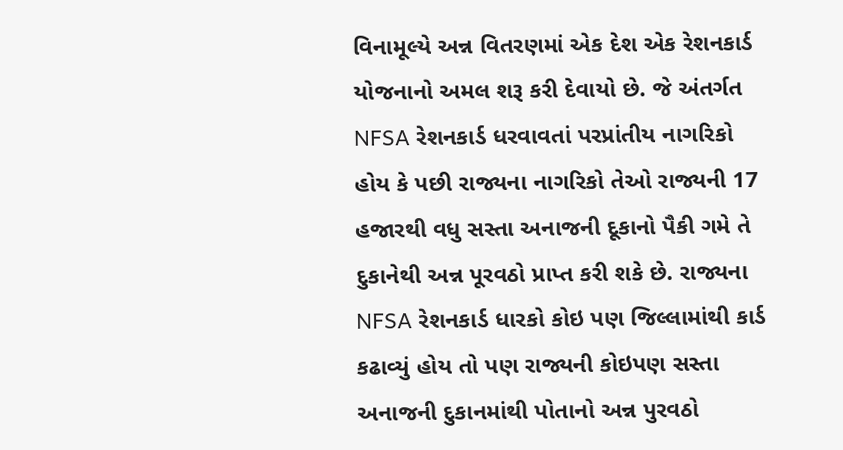વિનામૂલ્યે અન્ન વિતરણમાં એક દેશ એક રેશનકાર્ડ યોજનાનો અમલ શરૂ કરી દેવાયો છે. જે અંતર્ગત NFSA રેશનકાર્ડ ધરવાવતાં પરપ્રાંતીય નાગરિકો હોય કે પછી રાજ્યના નાગરિકો તેઓ રાજ્યની 17 હજારથી વધુ સસ્તા અનાજની દૂકાનો પૈકી ગમે તે દુકાનેથી અન્ન પૂરવઠો પ્રાપ્ત કરી શકે છે. રાજ્યના NFSA રેશનકાર્ડ ધારકો કોઇ પણ જિલ્લામાંથી કાર્ડ કઢાવ્યું હોય તો પણ રાજ્યની કોઇપણ સસ્તા અનાજની દુકાનમાંથી પોતાનો અન્ન પુરવઠો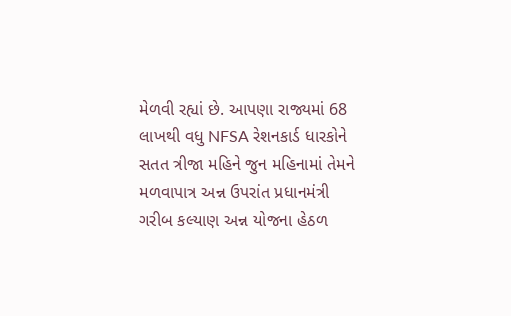મેળવી રહ્યાં છે. આપણા રાજ્યમાં 68 લાખથી વધુ NFSA રેશનકાર્ડ ધારકોને સતત ત્રીજા મહિને જુન મહિનામાં તેમને મળવાપાત્ર અન્ન ઉપરાંત પ્રધાનમંત્રી ગરીબ કલ્યાણ અન્ન યોજના હેઠળ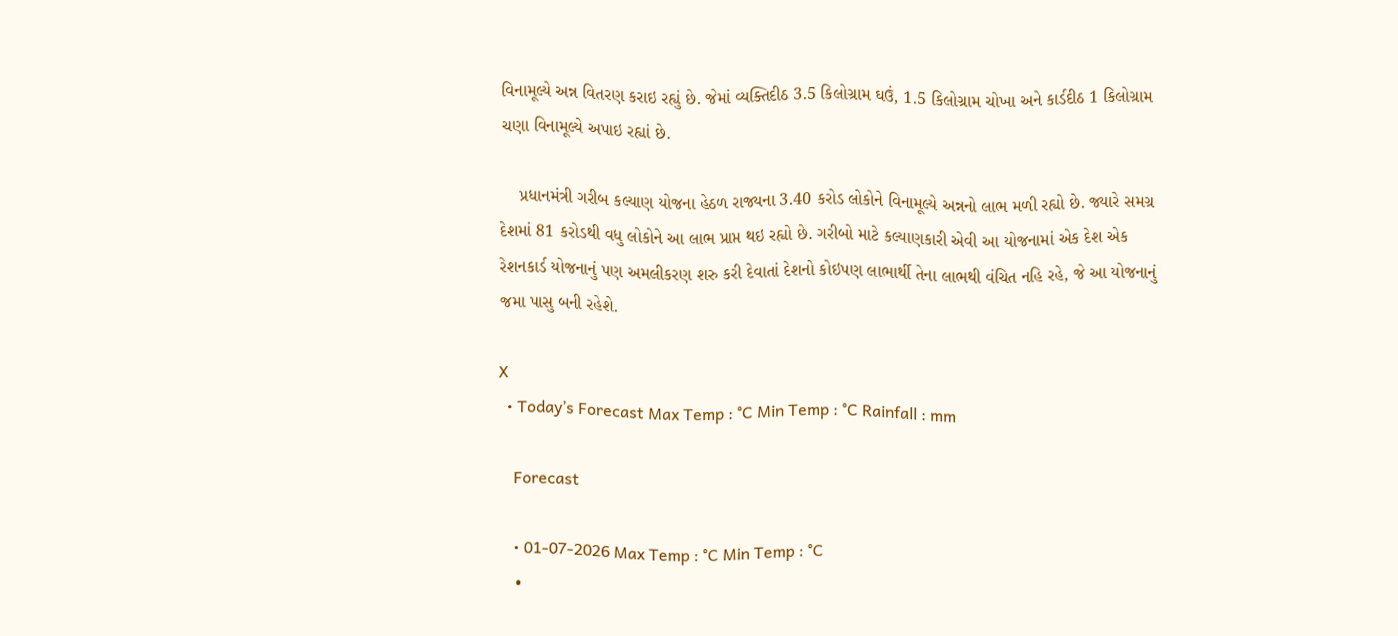વિનામૂલ્યે અન્ન વિતરણ કરાઇ રહ્યું છે. જેમાં વ્યક્તિદીઠ 3.5 કિલોગ્રામ ઘઉં, 1.5 કિલોગ્રામ ચોખા અને કાર્ડદીઠ 1 કિલોગ્રામ ચણા વિનામૂલ્યે અપાઇ રહ્યાં છે.

    પ્રધાનમંત્રી ગરીબ કલ્યાણ યોજના હેઠળ રાજ્યના 3.40 કરોડ લોકોને વિનામૂલ્યે અન્નનો લાભ મળી રહ્યો છે. જ્યારે સમગ્ર દેશમાં 81 કરોડથી વધુ લોકોને આ લાભ પ્રાપ્ત થઇ રહ્યો છે. ગરીબો માટે કલ્યાણકારી એવી આ યોજનામાં એક દેશ એક રેશનકાર્ડ યોજનાનું પણ અમલીકરણ શરુ કરી દેવાતાં દેશનો કોઇપણ લાભાર્થી તેના લાભથી વંચિત નહિ રહે, જે આ યોજનાનું જમા પાસુ બની રહેશે.

X
  • Today’s Forecast Max Temp : °C Min Temp : °C Rainfall : mm

    Forecast

    • 01-07-2026 Max Temp : °C Min Temp : °C
    •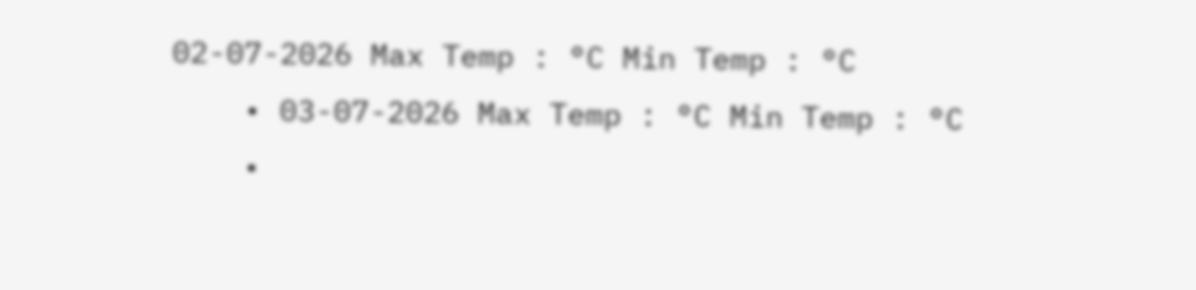02-07-2026 Max Temp : °C Min Temp : °C
    • 03-07-2026 Max Temp : °C Min Temp : °C
    •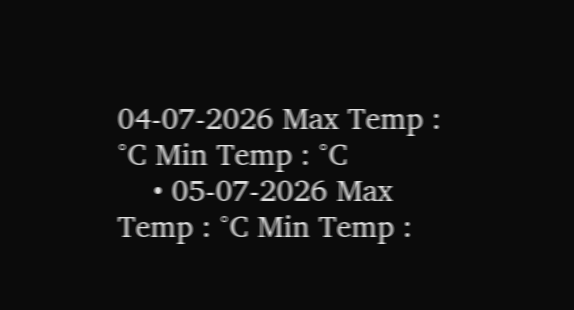04-07-2026 Max Temp : °C Min Temp : °C
    • 05-07-2026 Max Temp : °C Min Temp :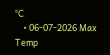°C
    • 06-07-2026 Max Temp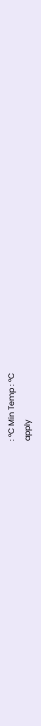: °C Min Temp : °C
apply